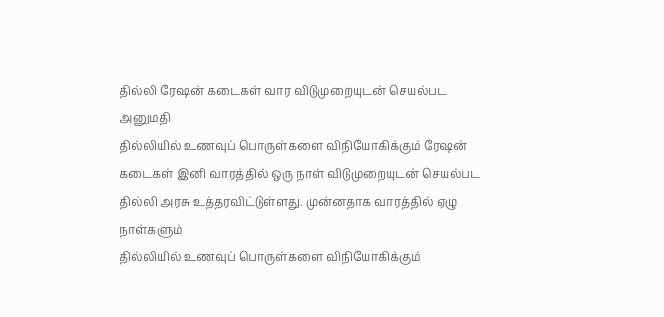தில்லி ரேஷன் கடைகள் வார விடுமுறையுடன் செயல்பட அனுமதி
தில்லியில் உணவுப் பொருள்களை விநியோகிக்கும் ரேஷன் கடைகள் இனி வாரத்தில் ஒரு நாள் விடுமுறையுடன் செயல்பட தில்லி அரசு உத்தரவிட்டுள்ளது. முன்னதாக வாரத்தில் ஏழு நாள்களும்
தில்லியில் உணவுப் பொருள்களை விநியோகிக்கும்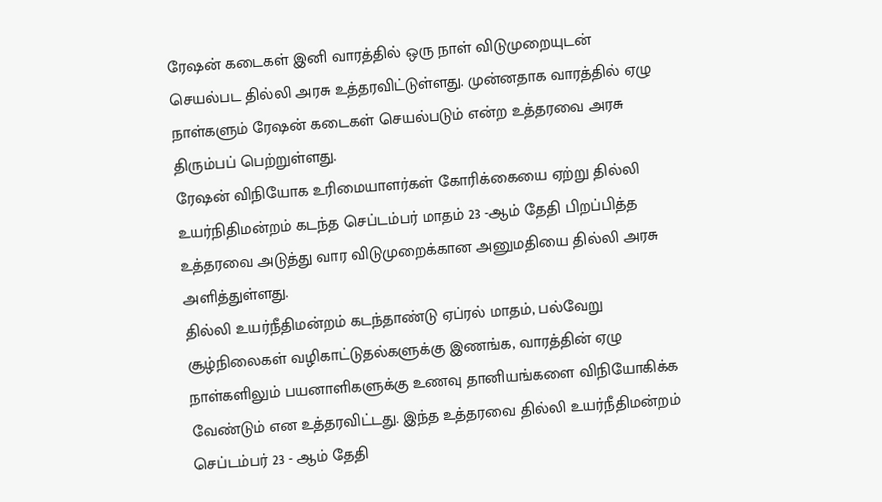ரேஷன் கடைகள் இனி வாரத்தில் ஒரு நாள் விடுமுறையுடன் செயல்பட தில்லி அரசு உத்தரவிட்டுள்ளது. முன்னதாக வாரத்தில் ஏழு நாள்களும் ரேஷன் கடைகள் செயல்படும் என்ற உத்தரவை அரசு திரும்பப் பெற்றுள்ளது.
ரேஷன் விநியோக உரிமையாளர்கள் கோரிக்கையை ஏற்று தில்லி உயர்நிதிமன்றம் கடந்த செப்டம்பர் மாதம் 23 -ஆம் தேதி பிறப்பித்த உத்தரவை அடுத்து வார விடுமுறைக்கான அனுமதியை தில்லி அரசு அளித்துள்ளது.
தில்லி உயர்நீதிமன்றம் கடந்தாண்டு ஏப்ரல் மாதம், பல்வேறு சூழ்நிலைகள் வழிகாட்டுதல்களுக்கு இணங்க, வாரத்தின் ஏழு நாள்களிலும் பயனாளிகளுக்கு உணவு தானியங்களை விநியோகிக்க வேண்டும் என உத்தரவிட்டது. இந்த உத்தரவை தில்லி உயர்நீதிமன்றம் செப்டம்பர் 23 - ஆம் தேதி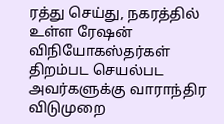ரத்து செய்து, நகரத்தில் உள்ள ரேஷன் விநியோகஸ்தர்கள் திறம்பட செயல்பட அவர்களுக்கு வாராந்திர விடுமுறை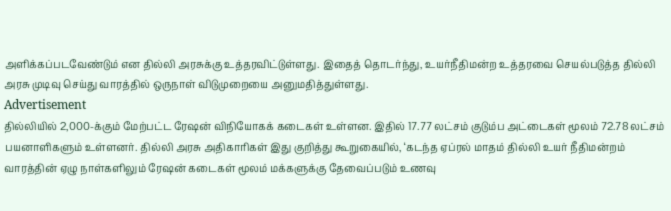அளிக்கப்படவேண்டும் என தில்லி அரசுக்கு உத்தரவிட்டுள்ளது. இதைத் தொடர்ந்து, உயர்நீதிமன்ற உத்தரவை செயல்படுத்த தில்லி அரசு முடிவு செய்து வாரத்தில் ஒருநாள் விடுமுறையை அனுமதித்துள்ளது.
Advertisement
தில்லியில் 2,000-க்கும் மேற்பட்ட ரேஷன் விநியோகக் கடைகள் உள்ளன. இதில் 17.77 லட்சம் குடும்ப அட்டைகள் மூலம் 72.78 லட்சம் பயனாளிகளும் உள்ளனர். தில்லி அரசு அதிகாரிகள் இது குறித்து கூறுகையில், ‘கடந்த ஏப்ரல் மாதம் தில்லி உயர் நீதிமன்றம் வாரத்தின் ஏழு நாள்களிலும் ரேஷன் கடைகள் மூலம் மக்களுக்கு தேவைப்படும் உணவு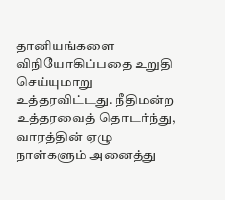தானியங்களை விநியோகிப்பதை உறுதி செய்யுமாறு உத்தரவிட்டது. நீதிமன்ற உத்தரவைத் தொடர்ந்து, வாரத்தின் ஏழு நாள்களும் அனைத்து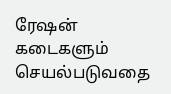ரேஷன் கடைகளும் செயல்படுவதை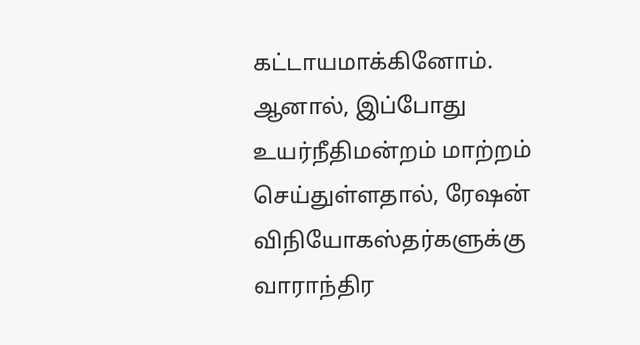கட்டாயமாக்கினோம். ஆனால், இப்போது உயர்நீதிமன்றம் மாற்றம் செய்துள்ளதால், ரேஷன் விநியோகஸ்தர்களுக்கு வாராந்திர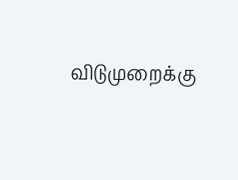விடுமுறைக்கு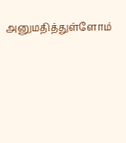அனுமதித்துள்ளோம்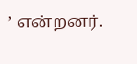’ என்றனர்.